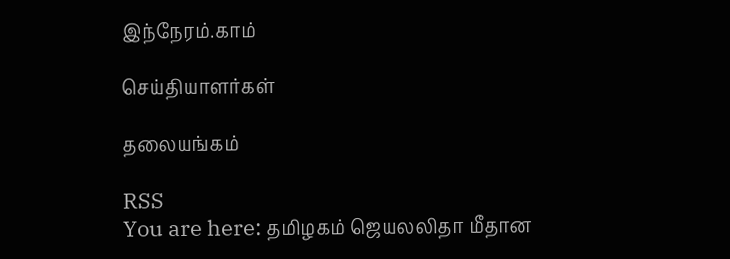இந்நேரம்.காம்

செய்தியாளர்கள்

தலையங்கம்

RSS
You are here: தமிழகம் ஜெயலலிதா மீதான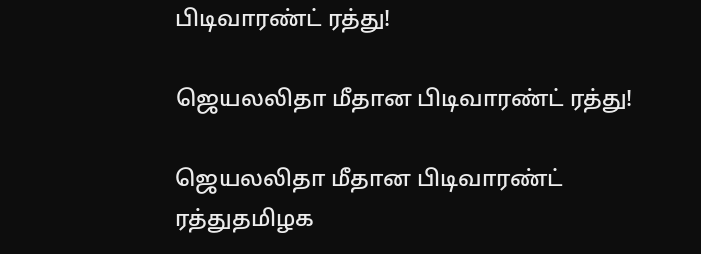பிடிவாரண்ட் ரத்து!

ஜெயலலிதா மீதான பிடிவாரண்ட் ரத்து!

ஜெயலலிதா மீதான பிடிவாரண்ட் ரத்துதமிழக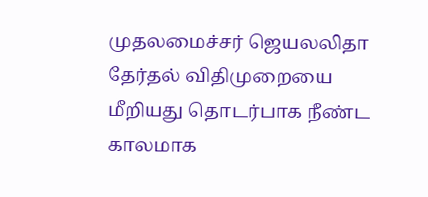முதலமைச்சர் ஜெயலலிதா தேர்தல் விதிமுறையை மீறியது தொடர்பாக நீண்ட காலமாக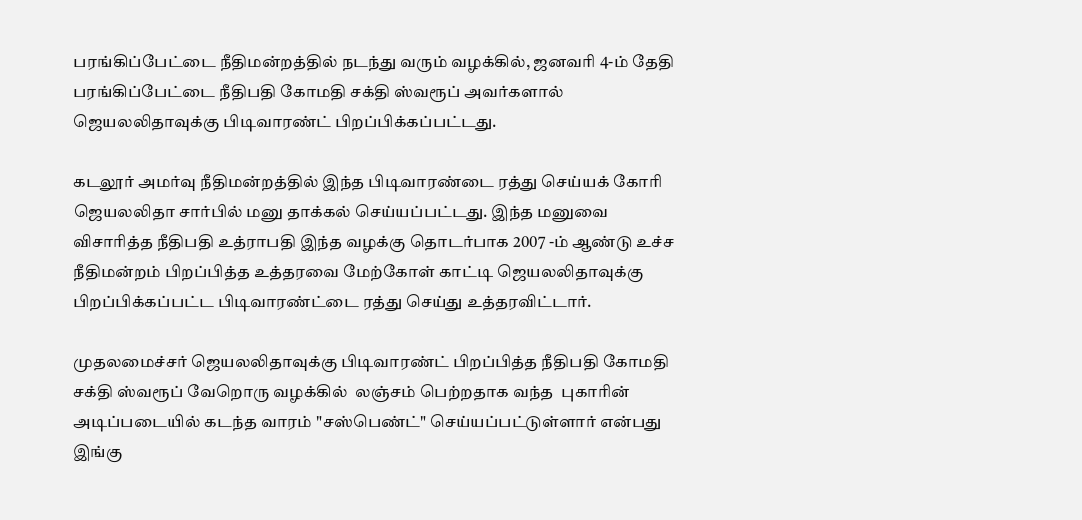பரங்கிப்பேட்டை நீதிமன்றத்தில் நடந்து வரும் வழக்கில், ஜனவரி 4-ம் தேதி பரங்கிப்பேட்டை நீதிபதி கோமதி சக்தி ஸ்வரூப் அவர்களால் ஜெயலலிதாவுக்கு பிடிவாரண்ட் பிறப்பிக்கப்பட்டது.

கடலூ‌ர் அம‌ர்வு ‌நீ‌தி‌ம‌ன்ற‌த்‌தி‌ல் இ‌ந்த ‌பிடிவார‌ண்டை ர‌த்து செ‌ய்ய‌க் கோ‌ரி ஜெய‌ல‌லிதா சா‌ர்‌பி‌ல் மனு‌ தா‌க்க‌ல் செ‌ய்ய‌ப்ப‌ட்டது. இந்த மனுவை விசாரித்த நீதிபதி உத்ராபதி இந்த வழக்கு தொடர்பாக 2007 -ம் ஆண்டு உச்ச நீதிமன்றம் பிறப்பித்த உத்தரவை மேற்கோள் காட்டி ஜெயலலிதாவுக்கு பிறப்பிக்கப்பட்ட பிடிவாரண்ட்டை ரத்து செய்து உத்தரவிட்டார்.

முதலமைச்சர் ஜெயலலிதாவுக்கு பிடிவாரண்ட் பிறப்பித்த நீதிபதி கோமதி சக்தி ஸ்வரூப் வேறொரு வழக்கில்  லஞ்சம் பெற்றதாக வந்த  புகாரின் அடிப்படையில் கடந்த வாரம் "சஸ்பெண்ட்" செய்யப்பட்டுள்ளார் என்பது இங்கு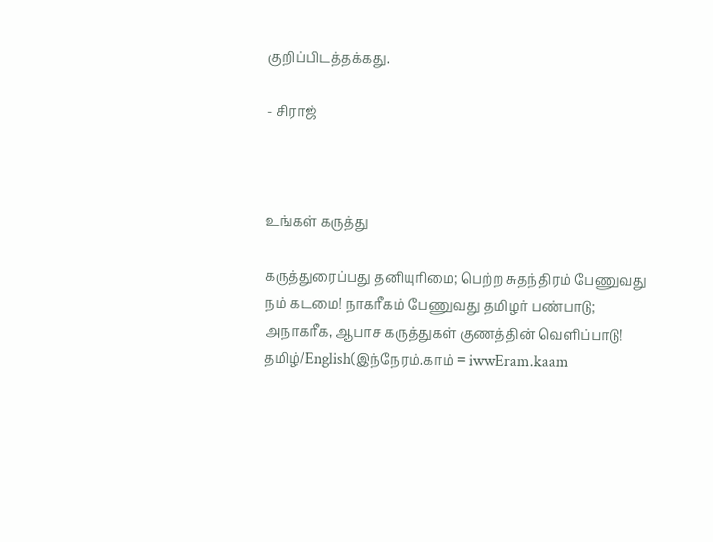குறிப்பிடத்தக்கது.

- சிராஜ்



உங்கள் கருத்து

கருத்துரைப்பது தனியுரிமை; பெற்ற சுதந்திரம் பேணுவது நம் கடமை! நாகரீகம் பேணுவது தமிழர் பண்பாடு; அநாகரீக, ஆபாச கருத்துகள் குணத்தின் வெளிப்பாடு!
தமிழ்/English(இந்நேரம்.காம் = iwwEram.kaam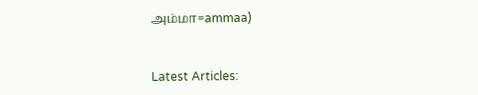அம்மா=ammaa)


Latest Articles: